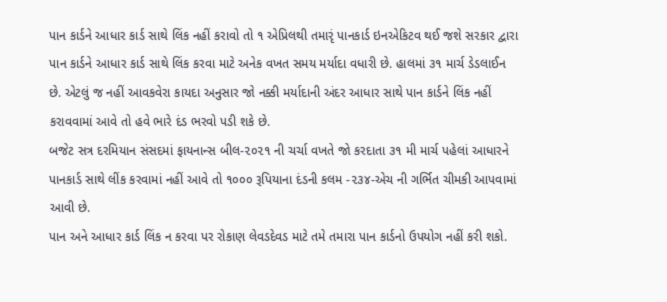પાન કાર્ડને આધાર કાર્ડ સાથે લિંક નહીં કરાવો તો ૧ એપ્રિલથી તમારૃં પાનકાર્ડ ઇનએકિટવ થઈ જશે સરકાર દ્વારા પાન કાર્ડને આધાર કાર્ડ સાથે લિંક કરવા માટે અનેક વખત સમય મર્યાદા વધારી છે. હાલમાં ૩૧ માર્ચ ડેડલાઈન છે. એટલું જ નહીં આવકવેરા કાયદા અનુસાર જો નક્કી મર્યાદાની અંદર આધાર સાથે પાન કાર્ડને લિંક નહીં કરાવવામાં આવે તો હવે ભારે દંડ ભરવો પડી શકે છે.
બજેટ સત્ર દરમિયાન સંસદમાં ફાયનાન્સ બીલ-૨૦૨૧ ની ચર્ચા વખતે જો કરદાતા ૩૧ મી માર્ચ પહેલાં આધારને પાનકાર્ડ સાથે લીંક કરવામાં નહીં આવે તો ૧૦૦૦ રૂપિયાના દંડની કલમ -૨૩૪-એચ ની ગર્ભિત ચીમકી આપવામાં આવી છે.
પાન અને આધાર કાર્ડ લિંક ન કરવા પર રોકાણ લેવડદેવડ માટે તમે તમારા પાન કાર્ડનો ઉપયોગ નહીં કરી શકો.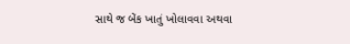સાથે જ બેંક ખાતું ખોલાવવા અથવા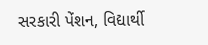સરકારી પેંશન, વિદ્યાર્થી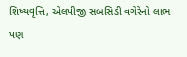શિષ્યવૃત્તિ, એલપીજી સબસિડી વગેરેનો લાભ પણ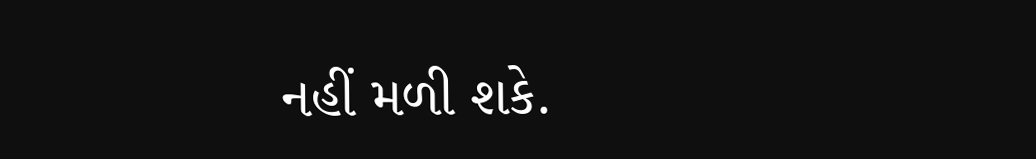નહીં મળી શકે.